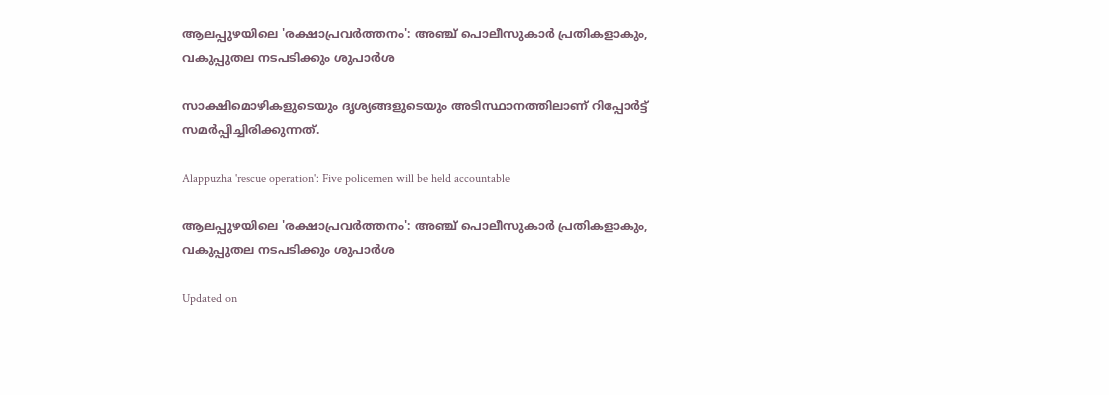ആലപ്പുഴയിലെ 'രക്ഷാപ്രവർത്തനം': അഞ്ച് പൊലീസുകാർ പ്രതികളാകും, വകുപ്പുതല നടപടിക്കും ശുപാർശ

സാക്ഷിമൊഴികളുടെയും ദൃശ്യങ്ങളുടെയും അടിസ്ഥാനത്തിലാണ് റിപ്പോർട്ട് സമർപ്പിച്ചിരിക്കുന്നത്.

Alappuzha 'rescue operation': Five policemen will be held accountable

ആലപ്പുഴയിലെ 'രക്ഷാപ്രവർത്തനം': അഞ്ച് പൊലീസുകാർ പ്രതികളാകും, വകുപ്പുതല നടപടിക്കും ശുപാർശ

Updated on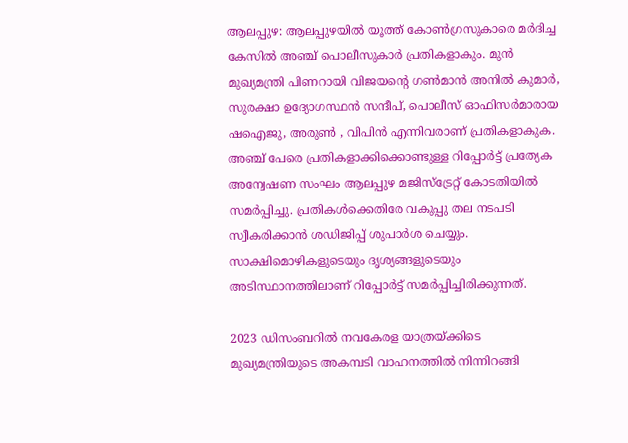ആലപ്പുഴ: ആലപ്പുഴയിൽ യൂത്ത് കോൺഗ്രസുകാരെ മർദിച്ച കേസിൽ അഞ്ച് പൊലീസുകാർ പ്രതികളാകും. മുൻ മുഖ്യമന്ത്രി പിണറായി വിജയന്‍റെ ഗൺമാൻ അനിൽ കുമാർ, സുരക്ഷാ ഉദ്യോഗസ്ഥൻ സന്ദീപ്, പൊലീസ് ഓഫിസർമാരായ ഷഐജു, അരുൺ , വിപിൻ എന്നിവരാണ് പ്രതികളാകുക. അഞ്ച് പേരെ പ്രതികളാക്കിക്കൊണ്ടുള്ള റിപ്പോർട്ട് പ്രത്യേക അന്വേഷണ സംഘം ആലപ്പുഴ മജിസ്ട്രേറ്റ് കോടതിയിൽ സമർപ്പിച്ചു. പ്രതികൾക്കെതിരേ വകുപ്പു തല നടപടി സ്വീകരിക്കാൻ ശഡിജിപ്പ് ശുപാർശ ചെയ്യും. സാക്ഷിമൊഴികളുടെയും ദൃശ്യങ്ങളുടെയും അടിസ്ഥാനത്തിലാണ് റിപ്പോർട്ട് സമർപ്പിച്ചിരിക്കുന്നത്.

2023 ഡിസംബറിൽ നവകേരള യാത്രയ്ക്കിടെ മുഖ്യമന്ത്രിയുടെ അകമ്പടി വാഹനത്തിൽ നിന്നിറങ്ങി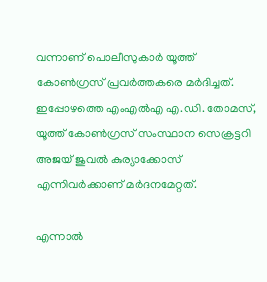വന്നാണ് പൊലീസുകാർ യൂത്ത് കോൺഗ്രസ് പ്രവർത്തകരെ മർദിച്ചത്. ഇപ്പോഴത്തെ എംഎൽഎ എ.ഡി. തോമസ്, യൂത്ത് കോൺഗ്രസ് സംസ്ഥാന സെക്രട്ടറി അജയ് ജുവൽ കുര്യാക്കോസ് എന്നിവർക്കാണ് മർദനമേറ്റത്.

എന്നാൽ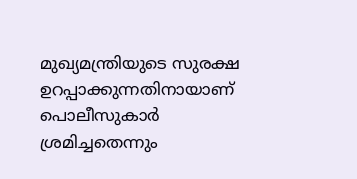മുഖ്യമന്ത്രിയുടെ സുരക്ഷ ഉറപ്പാക്കുന്നതിനായാണ് പൊലീസുകാർ ശ്രമിച്ചതെന്നും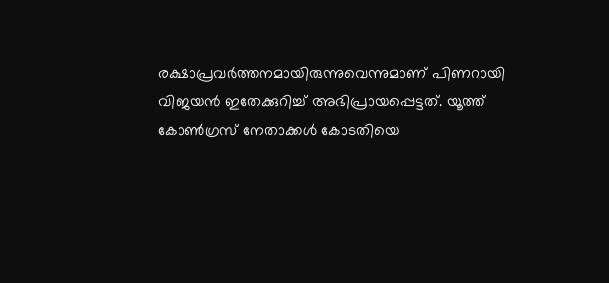രക്ഷാപ്രവർത്തനമായിരുന്നുവെന്നുമാണ് പിണറായി വിജയൻ ഇതേക്കുറിച്ച് അഭിപ്രായപ്പെട്ടത്. യൂത്ത് കോൺഗ്രസ് നേതാക്കൾ കോടതിയെ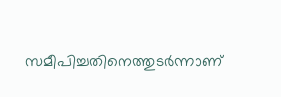സമീപിച്ചതിനെത്തുടർന്നാണ്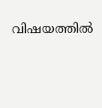വിഷയത്തിൽ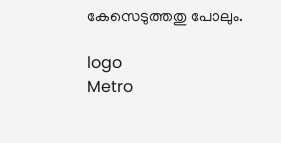കേസെടുത്തതു പോലും.

logo
Metro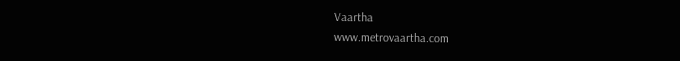Vaartha
www.metrovaartha.com